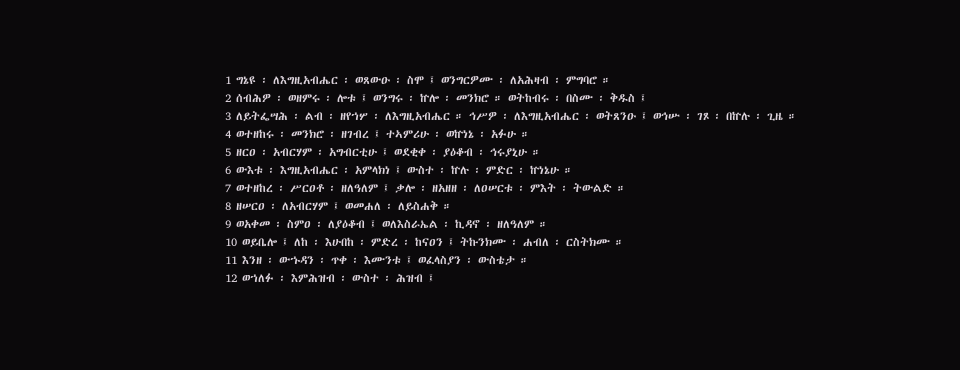1 ግኔዩ ፡ ለእግዚአብሔር ፡ ወጸውዑ ፡ ስሞ ፤ ወንግርዎሙ ፡ ለአሕዛብ ፡ ምግባሮ ።
2 ሰብሕዎ ፡ ወዘምሩ ፡ ሎቱ ፤ ወንግሩ ፡ ኵሎ ፡ መንክሮ ። ወትከብሩ ፡ በስሙ ፡ ቅዱስ ፤
3 ለይትፌሣሕ ፡ ልብ ፡ ዘየኀሦ ፡ ለእግዚአብሔር ። ኅሥዎ ፡ ለእግዚአብሔር ፡ ወትጸንዑ ፤ ወኅሡ ፡ ገጾ ፡ በኵሉ ፡ ጊዜ ።
4 ወተዘከሩ ፡ መንክሮ ፡ ዘገብረ ፤ ተኣምሪሁ ፡ ወኵነኔ ፡ አፉሁ ።
5 ዘርዐ ፡ አብርሃም ፡ አግብርቲሁ ፤ ወደቂቀ ፡ ያዕቆብ ፡ ኅሩያኒሁ ።
6 ውእቱ ፡ እግዚአብሔር ፡ አምላክነ ፤ ውስተ ፡ ኵሉ ፡ ምድር ፡ ኵነኔሁ ።
7 ወተዘከረ ፡ ሥርዐቶ ፡ ዘለዓለም ፤ ቃሎ ፡ ዘአዘዘ ፡ ለዐሠርቱ ፡ ምእት ፡ ትውልድ ።
8 ዘሠርዐ ፡ ለአብርሃም ፤ ወመሐለ ፡ ለይስሐቅ ።
9 ወአቀመ ፡ ስምዐ ፡ ለያዕቆብ ፤ ወለእስራኤል ፡ ኪዳኖ ፡ ዘለዓለም ።
10 ወይቤሎ ፤ ለከ ፡ እሁበከ ፡ ምድረ ፡ ከናዐን ፤ ትኩንክሙ ፡ ሐብለ ፡ ርስትክሙ ።
11 እንዘ ፡ ውኁዳን ፡ ጥቀ ፡ እሙንቱ ፤ ወፈላስያን ፡ ውስቴታ ።
12 ወኀለፉ ፡ እምሕዝብ ፡ ውስተ ፡ ሕዝብ ፤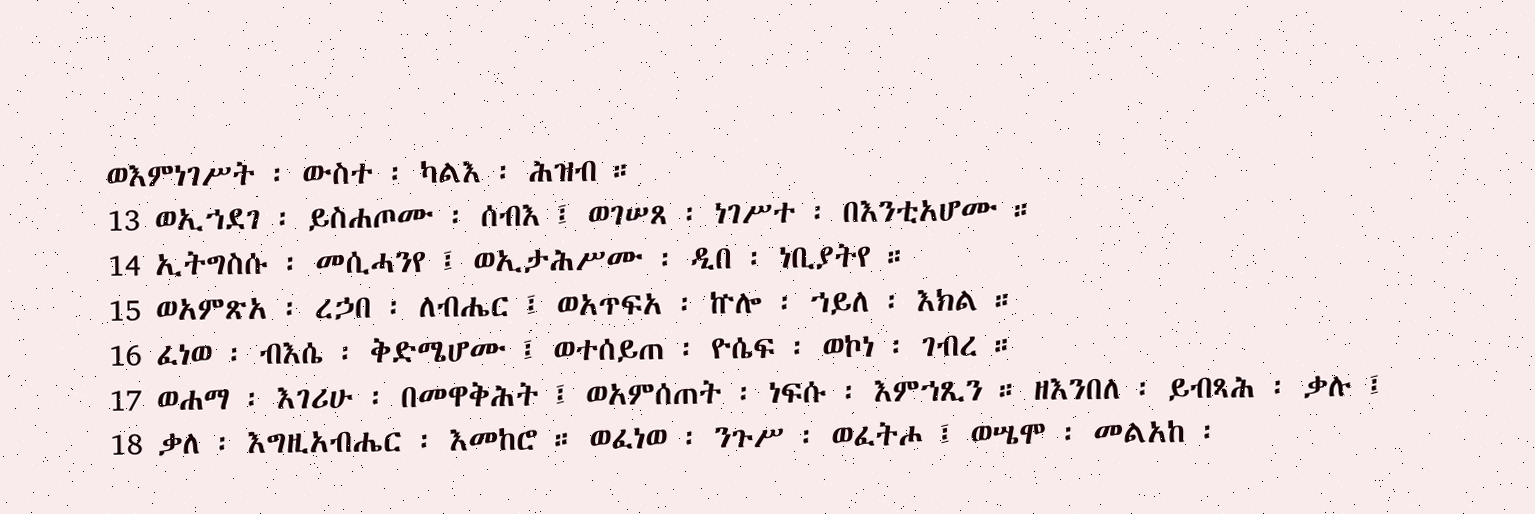ወእምነገሥት ፡ ውስተ ፡ ካልእ ፡ ሕዝብ ።
13 ወኢኀደገ ፡ ይስሐጦሙ ፡ ሰብእ ፤ ወገሠጸ ፡ ነገሥተ ፡ በእንቲአሆሙ ።
14 ኢትግስሱ ፡ መሲሓንየ ፤ ወኢታሕሥሙ ፡ ዲበ ፡ ነቢያትየ ።
15 ወአምጽአ ፡ ረኃበ ፡ ለብሔር ፤ ወአጥፍአ ፡ ኵሎ ፡ ኀይለ ፡ እክል ።
16 ፈነወ ፡ ብእሴ ፡ ቅድሜሆሙ ፤ ወተሰይጠ ፡ ዮሴፍ ፡ ወኮነ ፡ ገብረ ።
17 ወሐማ ፡ እገሪሁ ፡ በመዋቅሕት ፤ ወአምሰጠት ፡ ነፍሱ ፡ እምኀጺን ። ዘእንበለ ፡ ይብጻሕ ፡ ቃሉ ፤
18 ቃለ ፡ እግዚአብሔር ፡ እመከሮ ። ወፈነወ ፡ ንጉሥ ፡ ወፈትሖ ፤ ወሤሞ ፡ መልአከ ፡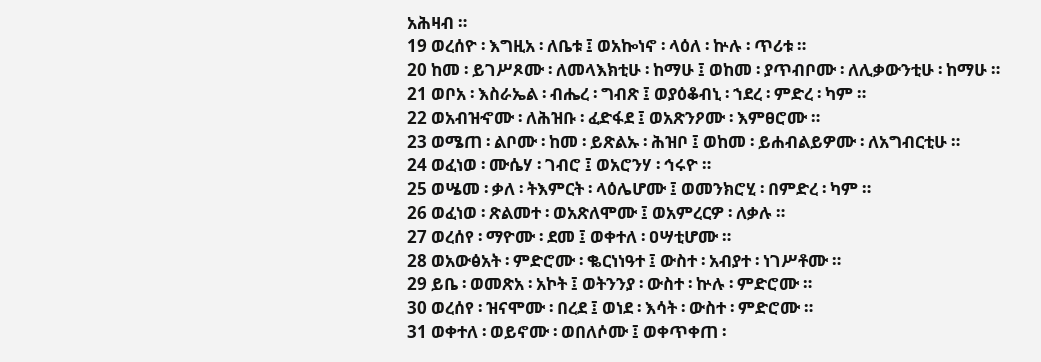አሕዛብ ።
19 ወረሰዮ ፡ እግዚአ ፡ ለቤቱ ፤ ወአኰነኖ ፡ ላዕለ ፡ ኵሉ ፡ ጥሪቱ ።
20 ከመ ፡ ይገሥጾሙ ፡ ለመላእክቲሁ ፡ ከማሁ ፤ ወከመ ፡ ያጥብቦሙ ፡ ለሊቃውንቲሁ ፡ ከማሁ ።
21 ወቦአ ፡ እስራኤል ፡ ብሔረ ፡ ግብጽ ፤ ወያዕቆብኒ ፡ ኀደረ ፡ ምድረ ፡ ካም ።
22 ወአብዝኆሙ ፡ ለሕዝቡ ፡ ፈድፋደ ፤ ወአጽንዖሙ ፡ እምፀሮሙ ።
23 ወሜጠ ፡ ልቦሙ ፡ ከመ ፡ ይጽልኡ ፡ ሕዝቦ ፤ ወከመ ፡ ይሐብልይዎሙ ፡ ለአግብርቲሁ ።
24 ወፈነወ ፡ ሙሴሃ ፡ ገብሮ ፤ ወአሮንሃ ፡ ኅሩዮ ።
25 ወሤመ ፡ ቃለ ፡ ትእምርት ፡ ላዕሌሆሙ ፤ ወመንክሮሂ ፡ በምድረ ፡ ካም ።
26 ወፈነወ ፡ ጽልመተ ፡ ወአጽለሞሙ ፤ ወአምረርዎ ፡ ለቃሉ ።
27 ወረሰየ ፡ ማዮሙ ፡ ደመ ፤ ወቀተለ ፡ ዐሣቲሆሙ ።
28 ወአውፅአት ፡ ምድሮሙ ፡ ቈርነነዓተ ፤ ውስተ ፡ አብያተ ፡ ነገሥቶሙ ።
29 ይቤ ፡ ወመጽአ ፡ አኮት ፤ ወትንንያ ፡ ውስተ ፡ ኵሉ ፡ ምድሮሙ ።
30 ወረሰየ ፡ ዝናሞሙ ፡ በረደ ፤ ወነደ ፡ እሳት ፡ ውስተ ፡ ምድሮሙ ።
31 ወቀተለ ፡ ወይኖሙ ፡ ወበለሶሙ ፤ ወቀጥቀጠ ፡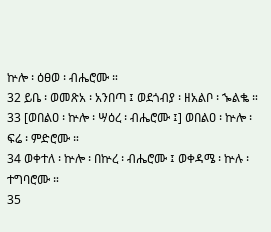ኵሎ ፡ ዕፀወ ፡ ብሔሮሙ ።
32 ይቤ ፡ ወመጽአ ፡ አንበጣ ፤ ወደጎብያ ፡ ዘአልቦ ፡ ኈልቈ ።
33 [ወበልዐ ፡ ኵሎ ፡ ሣዕረ ፡ ብሔሮሙ ፤] ወበልዐ ፡ ኵሎ ፡ ፍሬ ፡ ምድሮሙ ።
34 ወቀተለ ፡ ኵሎ ፡ በኵረ ፡ ብሔሮሙ ፤ ወቀዳሜ ፡ ኵሉ ፡ ተግባሮሙ ።
35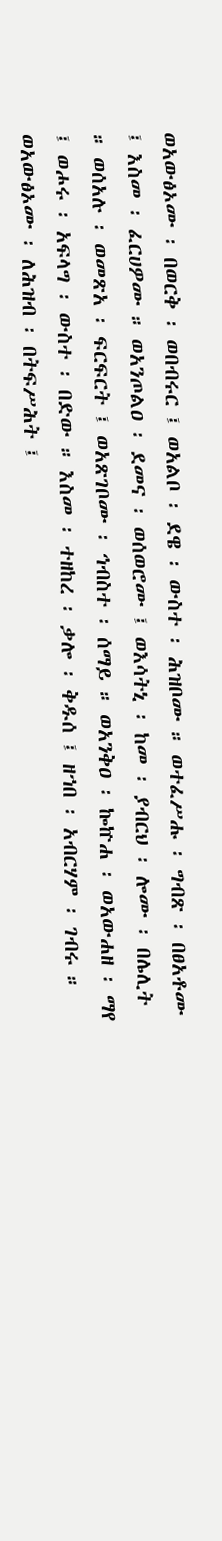ወአውፅኦሙ ፡ በወርቅ ፡ ወበብሩር ፤ ወአልቦ ፡ ደዌ ፡ ውስተ ፡ ሕዝቦሙ ። ወተፈሥሑ ፡ ግብጽ ፡ በፀአቶሙ ፤ እስመ ፡ ፈርሀዎሙ ። ወአንጦልዐ ፡ ደመና ፡ ወሰወሮሙ ፤ ወእሳትኒ ፡ ከመ ፡ ያብርህ ፡ ሎሙ ፡ በሌሊት ። ወሰአሉ ፡ ወመጽአ ፡ ፍርፍርት ፤ ወአጽገቦሙ ፡ ኅብስተ ፡ ሰማይ ። ወአንቅዐ ፡ ኰኵሐ ፡ ወአውሐዘ ፡ ማየ ፤ ወሖሩ ፡ አፍላግ ፡ ውስተ ፡ በድው ። እስመ ፡ ተዘከረ ፡ ቃሎ ፡ ቅዱሰ ፤ ዘኀበ ፡ አብርሃም ፡ ገብሩ ። ወአውፅኦሙ ፡ ለሕዝብ ፡ በትፍሥሕት ፤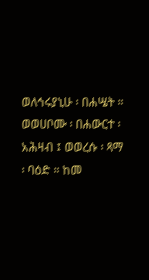ወለኅሩያኒሁ ፡ በሐሤት ። ወወሀቦሙ ፡ በሐውርተ ፡ አሕዛብ ፤ ወወረሱ ፡ ጻማ ፡ ባዕድ ። ከመ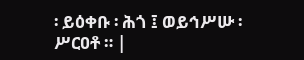፡ ይዕቀቡ ፡ ሕጎ ፤ ወይኅሥሡ ፡ ሥርዐቶ ። |